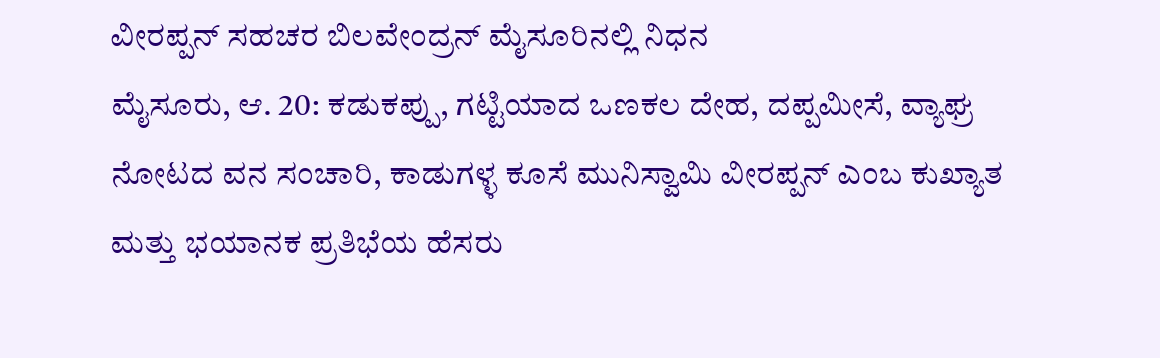ವೀರಪ್ಪನ್ ಸಹಚರ ಬಿಲವೇಂದ್ರನ್ ಮೈಸೂರಿನಲ್ಲಿ ನಿಧನ
ಮೈಸೂರು, ಆ. 20: ಕಡುಕಪ್ಪು, ಗಟ್ಟಿಯಾದ ಒಣಕಲ ದೇಹ, ದಪ್ಪಮೀಸೆ, ವ್ಯಾಘ್ರ ನೋಟದ ವನ ಸಂಚಾರಿ, ಕಾಡುಗಳ್ಳ ಕೂಸೆ ಮುನಿಸ್ವಾಮಿ ವೀರಪ್ಪನ್ ಎಂಬ ಕುಖ್ಯಾತ ಮತ್ತು ಭಯಾನಕ ಪ್ರತಿಭೆಯ ಹೆಸರು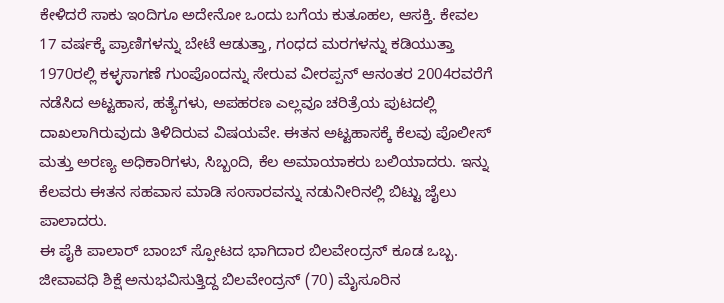ಕೇಳಿದರೆ ಸಾಕು ಇಂದಿಗೂ ಅದೇನೋ ಒಂದು ಬಗೆಯ ಕುತೂಹಲ, ಆಸಕ್ತಿ. ಕೇವಲ 17 ವರ್ಷಕ್ಕೆ ಪ್ರಾಣಿಗಳನ್ನು ಬೇಟೆ ಆಡುತ್ತಾ, ಗಂಧದ ಮರಗಳನ್ನು ಕಡಿಯುತ್ತಾ 1970ರಲ್ಲಿ ಕಳ್ಳಸಾಗಣೆ ಗುಂಪೊಂದನ್ನು ಸೇರುವ ವೀರಪ್ಪನ್ ಆನಂತರ 2004ರವರೆಗೆ ನಡೆಸಿದ ಅಟ್ಟಹಾಸ, ಹತ್ಯೆಗಳು, ಅಪಹರಣ ಎಲ್ಲವೂ ಚರಿತ್ರೆಯ ಪುಟದಲ್ಲಿ ದಾಖಲಾಗಿರುವುದು ತಿಳಿದಿರುವ ವಿಷಯವೇ. ಈತನ ಅಟ್ಟಹಾಸಕ್ಕೆ ಕೆಲವು ಪೊಲೀಸ್ ಮತ್ತು ಅರಣ್ಯ ಅಧಿಕಾರಿಗಳು, ಸಿಬ್ಬಂದಿ, ಕೆಲ ಅಮಾಯಾಕರು ಬಲಿಯಾದರು. ಇನ್ನು ಕೆಲವರು ಈತನ ಸಹವಾಸ ಮಾಡಿ ಸಂಸಾರವನ್ನು ನಡುನೀರಿನಲ್ಲಿ ಬಿಟ್ಟು ಜೈಲು ಪಾಲಾದರು.
ಈ ಪೈಕಿ ಪಾಲಾರ್ ಬಾಂಬ್ ಸ್ಪೋಟದ ಭಾಗಿದಾರ ಬಿಲವೇಂದ್ರನ್ ಕೂಡ ಒಬ್ಬ. ಜೀವಾವಧಿ ಶಿಕ್ಷೆ ಅನುಭವಿಸುತ್ತಿದ್ದ ಬಿಲವೇಂದ್ರನ್ (70) ಮೈಸೂರಿನ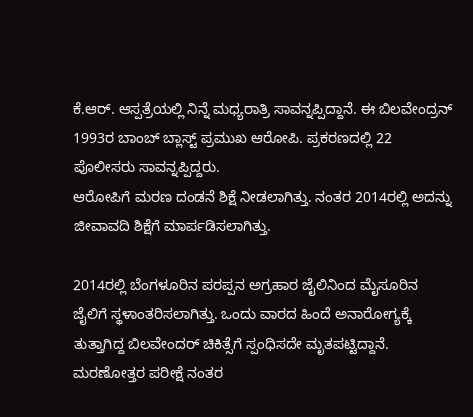ಕೆ.ಆರ್. ಆಸ್ಪತ್ರೆಯಲ್ಲಿ ನಿನ್ನೆ ಮಧ್ಯರಾತ್ರಿ ಸಾವನ್ನಪ್ಪಿದ್ದಾನೆ. ಈ ಬಿಲವೇಂದ್ರನ್ 1993ರ ಬಾಂಬ್ ಬ್ಲಾಸ್ಟ್ ಪ್ರಮುಖ ಆರೋಪಿ. ಪ್ರಕರಣದಲ್ಲಿ 22 ಪೊಲೀಸರು ಸಾವನ್ನಪ್ಪಿದ್ದರು.
ಆರೋಪಿಗೆ ಮರಣ ದಂಡನೆ ಶಿಕ್ಷೆ ನೀಡಲಾಗಿತ್ತು. ನಂತರ 2014ರಲ್ಲಿ ಅದನ್ನು ಜೀವಾವದಿ ಶಿಕ್ಷೆಗೆ ಮಾರ್ಪಡಿಸಲಾಗಿತ್ತು.

2014ರಲ್ಲಿ ಬೆಂಗಳೂರಿನ ಪರಪ್ಪನ ಅಗ್ರಹಾರ ಜೈಲಿನಿಂದ ಮೈಸೂರಿನ ಜೈಲಿಗೆ ಸ್ಥಳಾಂತರಿಸಲಾಗಿತ್ತು. ಒಂದು ವಾರದ ಹಿಂದೆ ಅನಾರೋಗ್ಯಕ್ಕೆ ತುತ್ತಾಗಿದ್ದ ಬಿಲವೇಂದರ್ ಚಿಕಿತ್ಸೆಗೆ ಸ್ಪಂಧಿಸದೇ ಮೃತಪಟ್ಟಿದ್ದಾನೆ. ಮರಣೋತ್ತರ ಪರೀಕ್ಷೆ ನಂತರ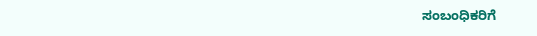ಸಂಬಂಧಿಕರಿಗೆ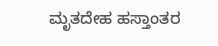ಮೃತದೇಹ ಹಸ್ತಾಂತರ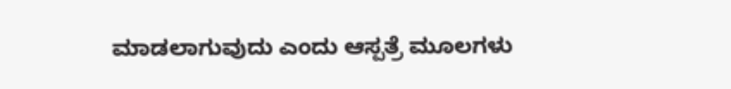ಮಾಡಲಾಗುವುದು ಎಂದು ಆಸ್ಪತ್ರೆ ಮೂಲಗಳು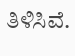ತಿಳಿಸಿವೆ.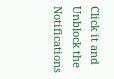Click it and Unblock the Notifications